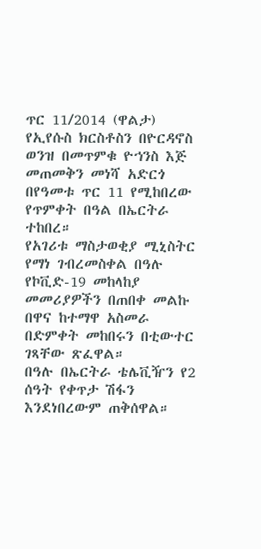ጥር 11/2014 (ዋልታ) የኢየሱስ ክርስቶስን በዮርዳኖስ ወንዝ በመጥምቁ ዮኀንስ እጅ መጠመቅን መነሻ አድርጎ በየዓመቱ ጥር 11 የሚከበረው የጥምቀት በዓል በኤርትራ ተከበረ።
የአገሪቱ ማስታወቂያ ሚኒስትር የማነ ገብረመስቀል በዓሉ የኮቪድ-19 መከላከያ መመሪያዎችን በጠበቀ መልኩ በዋና ከተማዋ አስመራ በድምቀት መከበሩን በቲውተር ገጻቸው ጽፈዋል።
በዓሉ በኤርትራ ቴሌቪዥን የ2 ሰዓት የቀጥታ ሽፋን እንደነበረውም ጠቅሰዋል።